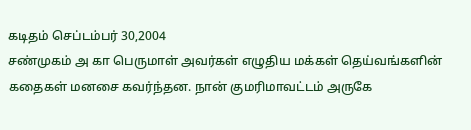கடிதம் செப்டம்பர் 30,2004
சண்முகம் அ கா பெருமாள் அவர்கள் எழுதிய மக்கள் தெய்வங்களின் கதைகள் மனசை கவர்ந்தன. நான் குமரிமாவட்டம் அருகே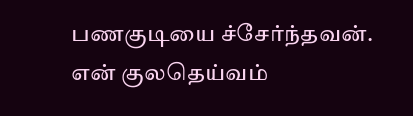பணகுடியை ச்சேர்ந்தவன். என் குலதெய்வம்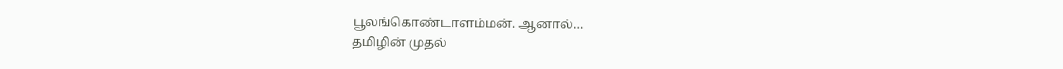பூலங்கொண்டாளம்மன். ஆனால்…
தமிழின் முதல்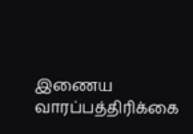இணைய வாரப்பத்திரிக்கை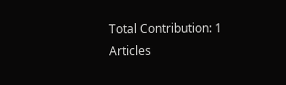Total Contribution: 1 Articles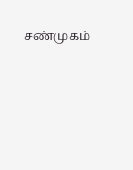சண்முகம்